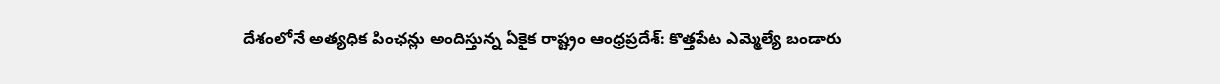దేశంలోనే అత్యధిక పింఛన్లు అందిస్తున్న ఏకైక రాష్ట్రం ఆంధ్రప్రదేశ్: కొత్తపేట ఎమ్మెల్యే బండారు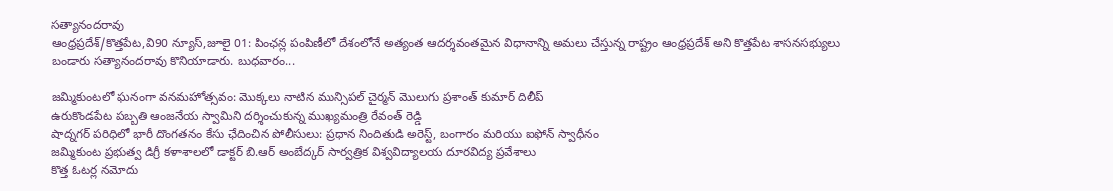సత్యానందరావు
ఆంధ్రప్రదేశ్/కొత్తపేట,వి90 న్యూస్,జూలై 01: పింఛన్ల పంపిణీలో దేశంలోనే అత్యంత ఆదర్శవంతమైన విధానాన్ని అమలు చేస్తున్న రాష్ట్రం ఆంధ్రప్రదేశ్ అని కొత్తపేట శాసనసభ్యులు బండారు సత్యానందరావు కొనియాడారు. బుధవారం...

జమ్మికుంటలో ఘనంగా వనమహోత్సవం: మొక్కలు నాటిన మున్సిపల్ చైర్మన్ మొలుగు ప్రశాంత్ కుమార్ దిలీప్
ఉరుకొండపేట పబ్బతి ఆంజనేయ స్వామిని దర్శించుకున్న ముఖ్యమంత్రి రేవంత్ రెడ్డి
షాద్నగర్ పరిధిలో భారీ దొంగతనం కేసు ఛేదించిన పోలీసులు: ప్రధాన నిందితుడి అరెస్ట్, బంగారం మరియు ఐఫోన్ స్వాధీనం
జమ్మికుంట ప్రభుత్వ డిగ్రీ కళాశాలలో డాక్టర్ బి.ఆర్ అంబేద్కర్ సార్వత్రిక విశ్వవిద్యాలయ దూరవిద్య ప్రవేశాలు
కొత్త ఓటర్ల నమోదు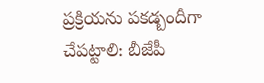ప్రక్రియను పకడ్బందీగా చేపట్టాలి: బీజేపీ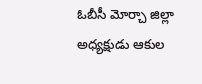ఓబీసీ మోర్చా జిల్లా అధ్యక్షుడు ఆకుల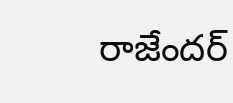రాజేందర్